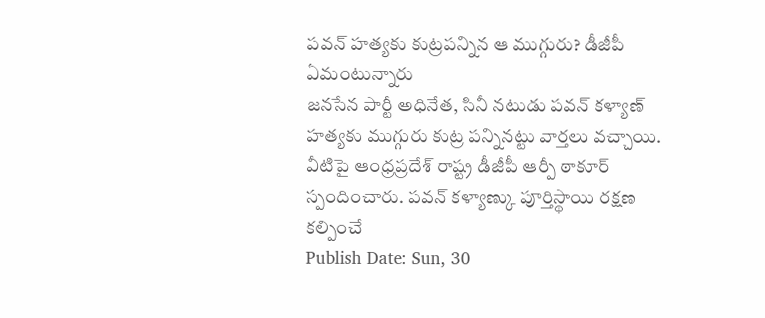పవన్ హత్యకు కుట్రపన్నిన ఆ ముగ్గురు? డీజీపీ ఏమంటున్నారు
జనసేన పార్టీ అధినేత, సినీ నటుడు పవన్ కళ్యాణ్ హత్యకు ముగ్గురు కుట్ర పన్నినట్టు వార్తలు వచ్చాయి. వీటిపై ఆంధ్రప్రదేశ్ రాష్ట్ర డీజీపీ ఆర్పీ ఠాకూర్ స్పందించారు. పవన్ కళ్యాణ్కు పూర్తిస్థాయి రక్షణ కల్పించే
Publish Date: Sun, 30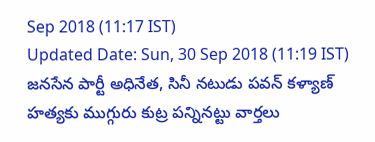Sep 2018 (11:17 IST)
Updated Date: Sun, 30 Sep 2018 (11:19 IST)
జనసేన పార్టీ అధినేత, సినీ నటుడు పవన్ కళ్యాణ్ హత్యకు ముగ్గురు కుట్ర పన్నినట్టు వార్తలు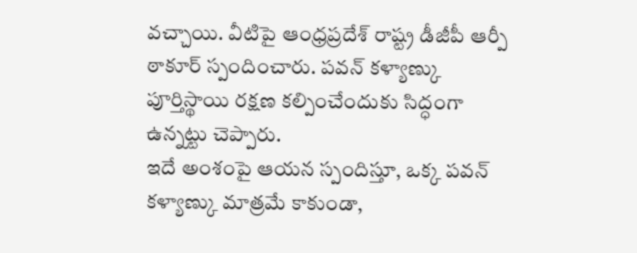వచ్చాయి. వీటిపై ఆంధ్రప్రదేశ్ రాష్ట్ర డీజీపీ ఆర్పీ ఠాకూర్ స్పందించారు. పవన్ కళ్యాణ్కు పూర్తిస్థాయి రక్షణ కల్పించేందుకు సిద్ధంగా ఉన్నట్టు చెప్పారు.
ఇదే అంశంపై ఆయన స్పందిస్తూ, ఒక్క పవన్ కళ్యాణ్కు మాత్రమే కాకుండా,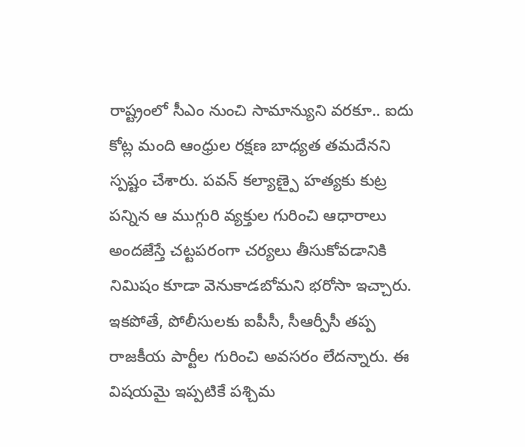రాష్ట్రంలో సీఎం నుంచి సామాన్యుని వరకూ.. ఐదు కోట్ల మంది ఆంధ్రుల రక్షణ బాధ్యత తమదేనని స్పష్టం చేశారు. పవన్ కల్యాణ్పై హత్యకు కుట్ర పన్నిన ఆ ముగ్గురి వ్యక్తుల గురించి ఆధారాలు అందజేస్తే చట్టపరంగా చర్యలు తీసుకోవడానికి నిమిషం కూడా వెనుకాడబోమని భరోసా ఇచ్చారు.
ఇకపోతే, పోలీసులకు ఐపీసీ, సీఆర్పీసీ తప్ప రాజకీయ పార్టీల గురించి అవసరం లేదన్నారు. ఈ విషయమై ఇప్పటికే పశ్చిమ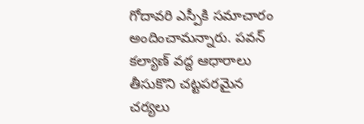గోదావరి ఎస్పీకి సమాచారం అందించామన్నారు. పవన్ కల్యాణ్ వద్ద ఆధారాలు తీసుకొని చట్టపరమైన చర్యలు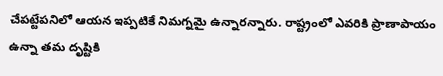చేపట్టేపనిలో ఆయన ఇప్పటికే నిమగ్నమై ఉన్నారన్నారు. రాష్ట్రంలో ఎవరికి ప్రాణాపాయం ఉన్నా తమ దృష్టికి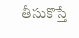తీసుకొస్తే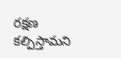రక్షణ కల్పిస్తామని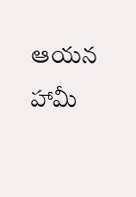ఆయన హామీ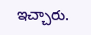ఇచ్చారు.